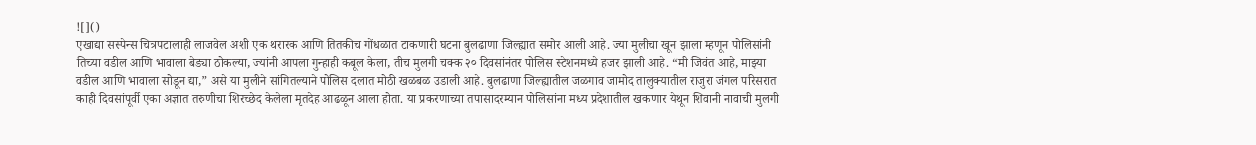![]()
एखाद्या सस्पेन्स चित्रपटालाही लाजवेल अशी एक थरारक आणि तितकीच गोंधळात टाकणारी घटना बुलढाणा जिल्ह्यात समोर आली आहे. ज्या मुलीचा खून झाला म्हणून पोलिसांनी तिच्या वडील आणि भावाला बेड्या ठोकल्या, ज्यांनी आपला गुन्हाही कबूल केला, तीच मुलगी चक्क २० दिवसांनंतर पोलिस स्टेशनमध्ये हजर झाली आहे. “मी जिवंत आहे, माझ्या वडील आणि भावाला सोडून द्या,” असे या मुलीने सांगितल्याने पोलिस दलात मोठी खळबळ उडाली आहे. बुलढाणा जिल्ह्यातील जळगाव जामोद तालुक्यातील राजुरा जंगल परिसरात काही दिवसांपूर्वी एका अज्ञात तरुणीचा शिरच्छेद केलेला मृतदेह आढळून आला होता. या प्रकरणाच्या तपासादरम्यान पोलिसांना मध्य प्रदेशातील खकणार येथून शिवानी नावाची मुलगी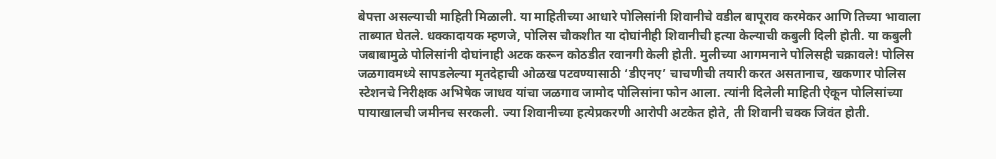बेपत्ता असल्याची माहिती मिळाली. या माहितीच्या आधारे पोलिसांनी शिवानीचे वडील बापूराव करमेकर आणि तिच्या भावाला ताब्यात घेतले. धक्कादायक म्हणजे, पोलिस चौकशीत या दोघांनीही शिवानीची हत्या केल्याची कबुली दिली होती. या कबुली जबाबामुळे पोलिसांनी दोघांनाही अटक करून कोठडीत रवानगी केली होती. मुलीच्या आगमनाने पोलिसही चक्रावले! पोलिस जळगावमध्ये सापडलेल्या मृतदेहाची ओळख पटवण्यासाठी ‘डीएनए’ चाचणीची तयारी करत असतानाच, खकणार पोलिस स्टेशनचे निरीक्षक अभिषेक जाधव यांचा जळगाव जामोद पोलिसांना फोन आला. त्यांनी दिलेली माहिती ऐकून पोलिसांच्या पायाखालची जमीनच सरकली. ज्या शिवानीच्या हत्येप्रकरणी आरोपी अटकेत होते, ती शिवानी चक्क जिवंत होती.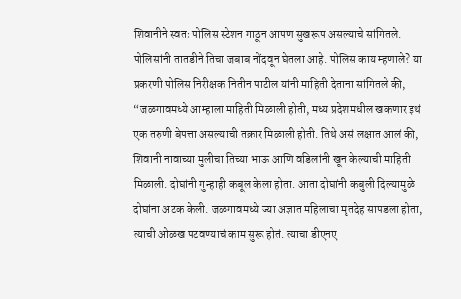शिवानीने स्वतः पोलिस स्टेशन गाठून आपण सुखरूप असल्याचे सांगितले. पोलिसांनी तातडीने तिचा जबाब नोंदवून घेतला आहे. पोलिस काय म्हणाले? या प्रकरणी पोलिस निरीक्षक नितीन पाटील यांनी माहिती देताना सांगितले की, “जळगावमध्ये आम्हाला माहिती मिळाली होती, मध्य प्रदेशमधील खकणार इथं एक तरुणी बेपत्ता असल्याची तक्रार मिळाली होती. तिथे असं लक्षात आलं की, शिवानी नावाच्या मुलीचा तिच्या भाऊ आणि वडिलांनी खून केल्याची माहिती मिळाली. दोघांनी गुन्हाही कबूल केला होता. आता दोघांनी कबुली दिल्यामुळे दोघांना अटक केली. जळगावमध्ये ज्या अज्ञात महिलाचा मृतदेह सापडला होता, त्याची ओळख पटवण्याचं काम सुरू होतं. त्याचा डीएनए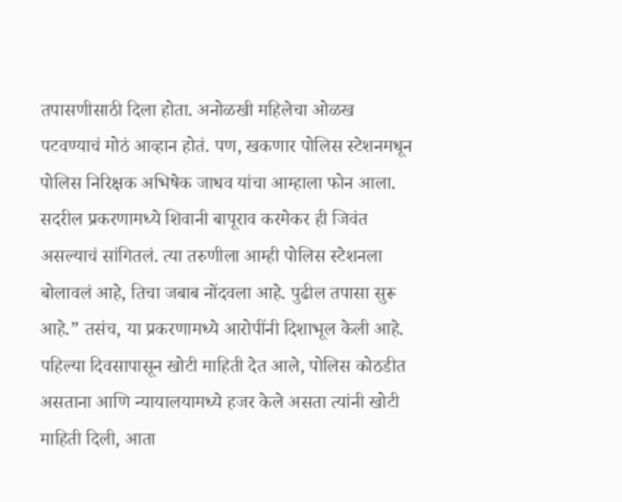तपासणीसाठी दिला होता. अनोळखी महिलेचा ओळख पटवण्याचं मोठं आव्हान होतं. पण, खकणार पोलिस स्टेशनमधून पोलिस निरिक्षक अभिषेक जाधव यांचा आम्हाला फोन आला. सदरील प्रकरणामध्ये शिवानी बापूराव करमेकर ही जिवंत असल्याचं सांगितलं. त्या तरुणीला आम्ही पोलिस स्टेशनला बोलावलं आहे, तिचा जबाब नोंदवला आहे. पुढील तपासा सुरू आहे.” तसंच, या प्रकरणामध्ये आरोपींनी दिशाभूल केली आहे. पहिल्या दिवसापासून खोटी माहिती देत आले, पोलिस कोठडीत असताना आणि न्यायालयामध्ये हजर केले असता त्यांनी खोटी माहिती दिली, आता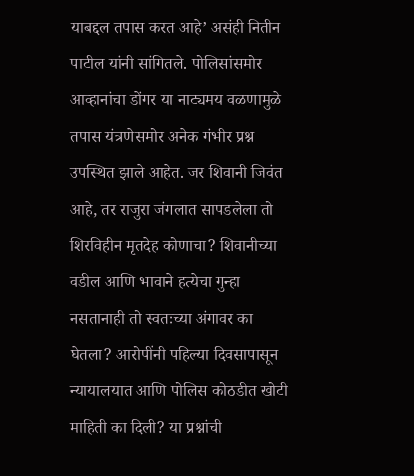याबद्दल तपास करत आहे’ असंही नितीन पाटील यांनी सांगितले. पोलिसांसमोर आव्हानांचा डोंगर या नाट्यमय वळणामुळे तपास यंत्रणेसमोर अनेक गंभीर प्रश्न उपस्थित झाले आहेत. जर शिवानी जिवंत आहे, तर राजुरा जंगलात सापडलेला तो शिरविहीन मृतदेह कोणाचा? शिवानीच्या वडील आणि भावाने हत्येचा गुन्हा नसतानाही तो स्वतःच्या अंगावर का घेतला? आरोपींनी पहिल्या दिवसापासून न्यायालयात आणि पोलिस कोठडीत खोटी माहिती का दिली? या प्रश्नांची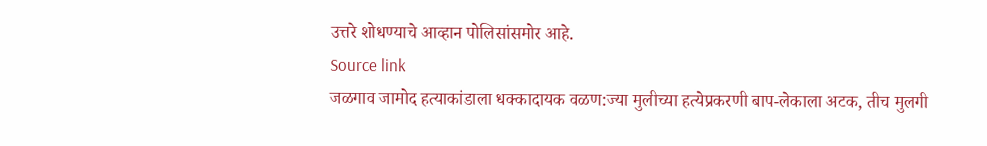उत्तरे शोधण्याचे आव्हान पोलिसांसमोर आहे.
Source link
जळगाव जामोद हत्याकांडाला धक्कादायक वळण:ज्या मुलीच्या हत्येप्रकरणी बाप-लेकाला अटक, तीच मुलगी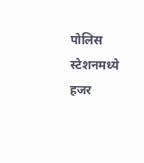पोलिस स्टेशनमध्ये हजर